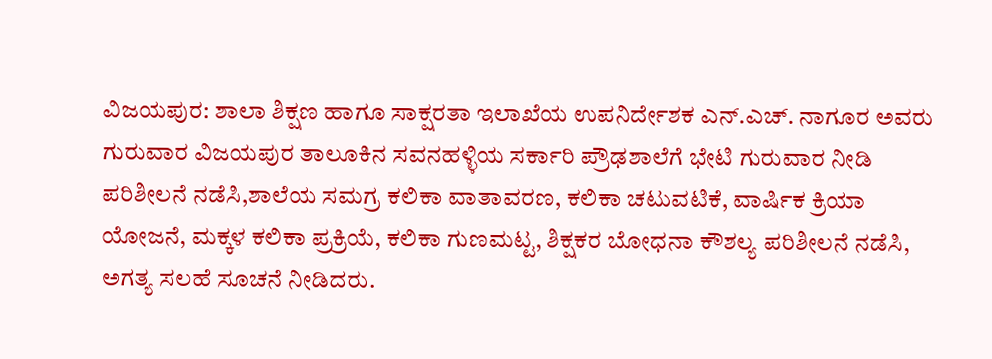ವಿಜಯಪುರ: ಶಾಲಾ ಶಿಕ್ಷಣ ಹಾಗೂ ಸಾಕ್ಷರತಾ ಇಲಾಖೆಯ ಉಪನಿರ್ದೇಶಕ ಎನ್.ಎಚ್. ನಾಗೂರ ಅವರು ಗುರುವಾರ ವಿಜಯಪುರ ತಾಲೂಕಿನ ಸವನಹಳ್ಳಿಯ ಸರ್ಕಾರಿ ಪ್ರೌಢಶಾಲೆಗೆ ಭೇಟಿ ಗುರುವಾರ ನೀಡಿ ಪರಿಶೀಲನೆ ನಡೆಸಿ,ಶಾಲೆಯ ಸಮಗ್ರ ಕಲಿಕಾ ವಾತಾವರಣ, ಕಲಿಕಾ ಚಟುವಟಿಕೆ, ವಾರ್ಷಿಕ ಕ್ರಿಯಾ ಯೋಜನೆ, ಮಕ್ಕಳ ಕಲಿಕಾ ಪ್ರಕ್ರಿಯೆ, ಕಲಿಕಾ ಗುಣಮಟ್ಟ, ಶಿಕ್ಷಕರ ಬೋಧನಾ ಕೌಶಲ್ಯ ಪರಿಶೀಲನೆ ನಡೆಸಿ, ಅಗತ್ಯ ಸಲಹೆ ಸೂಚನೆ ನೀಡಿದರು.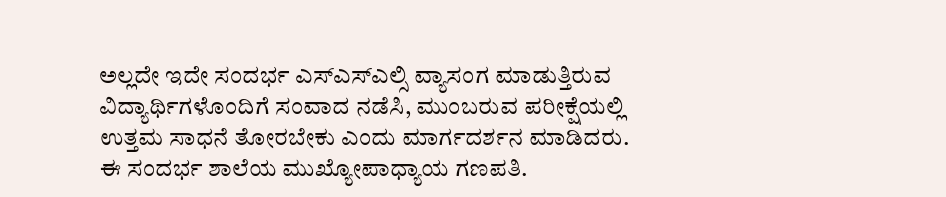ಅಲ್ಲದೇ ಇದೇ ಸಂದರ್ಭ ಎಸ್ಎಸ್ಎಲ್ಸಿ ವ್ಯಾಸಂಗ ಮಾಡುತ್ತಿರುವ ವಿದ್ಯಾರ್ಥಿಗಳೊಂದಿಗೆ ಸಂವಾದ ನಡೆಸಿ, ಮುಂಬರುವ ಪರೀಕ್ಷೆಯಲ್ಲಿ ಉತ್ತಮ ಸಾಧನೆ ತೋರಬೇಕು ಎಂದು ಮಾರ್ಗದರ್ಶನ ಮಾಡಿದರು.
ಈ ಸಂದರ್ಭ ಶಾಲೆಯ ಮುಖ್ಯೋಪಾಧ್ಯಾಯ ಗಣಪತಿ.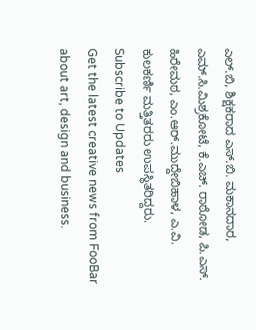ಎಲ್.ಬಿ, ಶಿಕ್ಷಕರಾದ ಎಸ್.ಬಿ. ಮಕಾನದಾರ, ಎಮ್.ಸಿ.ಮಿಶ್ರಕೋಟೆ, ಕೆ.ಎಚ್. ರಾಠೋಡ, ಪಿ.ಎಸ್. ಹಿರೇಮಠ, ಎಂ.ಆರ್.ಮುದ್ದೇಬಿಹಾಳ, ಎ.ವಿ. ಕುಲಕರ್ಣಿ ಮತ್ತಿತರರು ಉಪಸ್ಥಿತರಿದ್ದರು.
Subscribe to Updates
Get the latest creative news from FooBar about art, design and business.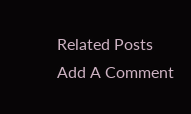Related Posts
Add A Comment